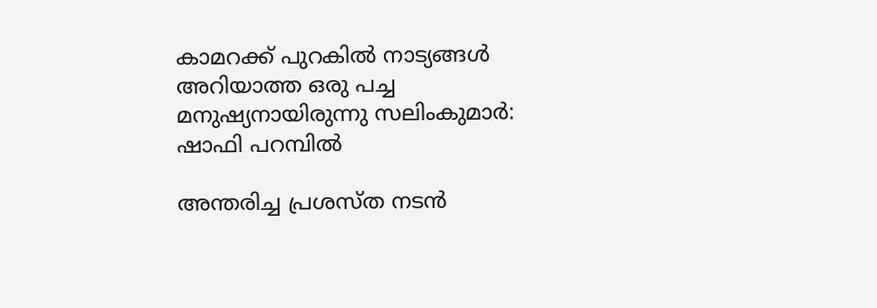കാമറക്ക് പുറകില്‍ നാട്യങ്ങള്‍ അറിയാത്ത ഒരു പച്ച മനുഷ്യനായിരുന്നു സലിംകുമാർ: ഷാഫി പറമ്പിൽ

അന്തരിച്ച പ്രശസ്ത നടൻ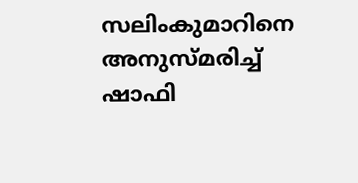സലിംകുമാറിനെ അനുസ്മരിച്ച് ഷാഫി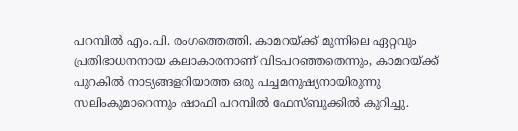പറമ്പിൽ എം.പി. രംഗത്തെത്തി. കാമറയ്ക്ക് മുന്നിലെ ഏറ്റവും പ്രതിഭാധനനായ കലാകാരനാണ് വിടപറഞ്ഞതെന്നും, കാമറയ്ക്ക് പുറകിൽ നാട്യങ്ങളറിയാത്ത ഒരു പച്ചമനുഷ്യനായിരുന്നു സലിംകുമാറെന്നും ഷാഫി പറമ്പിൽ ഫേസ്ബുക്കിൽ കുറിച്ചു.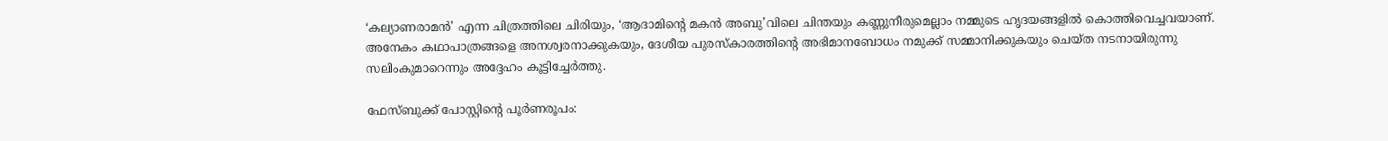‘കല്യാണരാമൻ’ എന്ന ചിത്രത്തിലെ ചിരിയും, ‘ആദാമിന്റെ മകൻ അബു’വിലെ ചിന്തയും കണ്ണുനീരുമെല്ലാം നമ്മുടെ ഹൃദയങ്ങളിൽ കൊത്തിവെച്ചവയാണ്. അനേകം കഥാപാത്രങ്ങളെ അനശ്വരനാക്കുകയും, ദേശീയ പുരസ്കാരത്തിന്റെ അഭിമാനബോധം നമുക്ക് സമ്മാനിക്കുകയും ചെയ്ത നടനായിരുന്നു സലിംകുമാറെന്നും അദ്ദേഹം കൂട്ടിച്ചേർത്തു.

ഫേസ്ബുക്ക് പോസ്റ്റിന്റെ പൂര്‍ണരൂപം: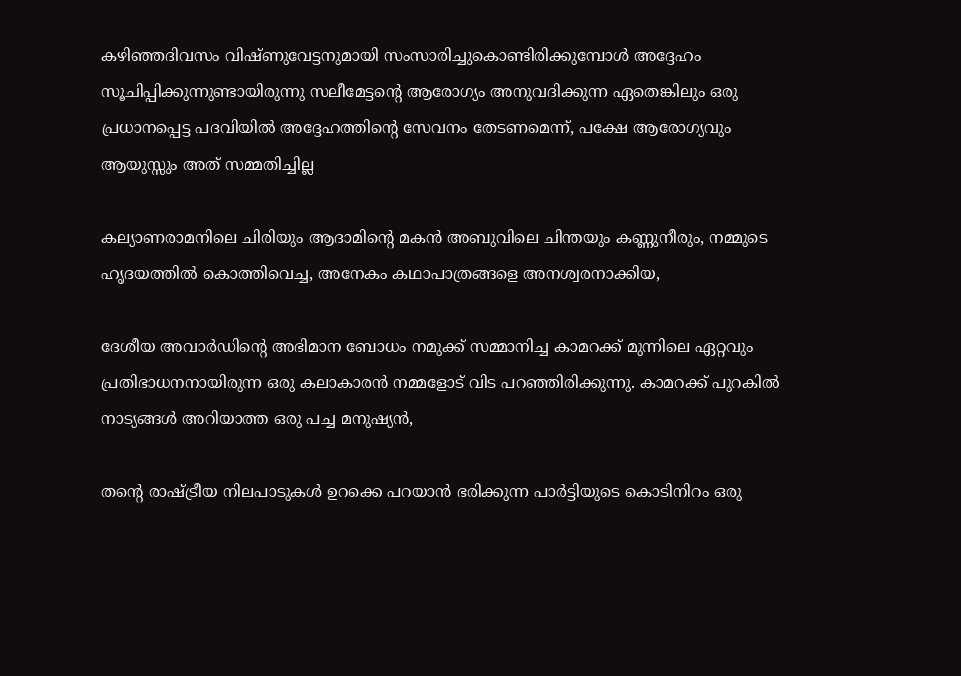കഴിഞ്ഞദിവസം വിഷ്ണുവേട്ടനുമായി സംസാരിച്ചുകൊണ്ടിരിക്കുമ്പോള്‍ അദ്ദേഹം സൂചിപ്പിക്കുന്നുണ്ടായിരുന്നു സലീമേട്ടന്റെ ആരോഗ്യം അനുവദിക്കുന്ന ഏതെങ്കിലും ഒരു പ്രധാനപ്പെട്ട പദവിയില്‍ അദ്ദേഹത്തിന്റെ സേവനം തേടണമെന്ന്, പക്ഷേ ആരോഗ്യവും ആയുസ്സും അത് സമ്മതിച്ചില്ല

കല്യാണരാമനിലെ ചിരിയും ആദാമിന്റെ മകന്‍ അബുവിലെ ചിന്തയും കണ്ണുനീരും, നമ്മുടെ ഹൃദയത്തില്‍ കൊത്തിവെച്ച, അനേകം കഥാപാത്രങ്ങളെ അനശ്വരനാക്കിയ,

ദേശീയ അവാര്‍ഡിന്റെ അഭിമാന ബോധം നമുക്ക് സമ്മാനിച്ച കാമറക്ക് മുന്നിലെ ഏറ്റവും പ്രതിഭാധനനായിരുന്ന ഒരു കലാകാരന്‍ നമ്മളോട് വിട പറഞ്ഞിരിക്കുന്നു. കാമറക്ക് പുറകില്‍ നാട്യങ്ങള്‍ അറിയാത്ത ഒരു പച്ച മനുഷ്യന്‍,

തന്റെ രാഷ്ട്രീയ നിലപാടുകള്‍ ഉറക്കെ പറയാന്‍ ഭരിക്കുന്ന പാര്‍ട്ടിയുടെ കൊടിനിറം ഒരു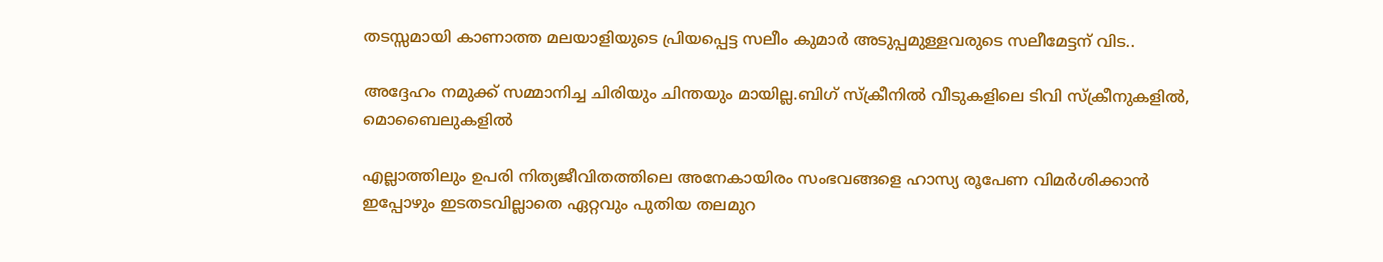തടസ്സമായി കാണാത്ത മലയാളിയുടെ പ്രിയപ്പെട്ട സലീം കുമാര്‍ അടുപ്പമുള്ളവരുടെ സലീമേട്ടന് വിട..

അദ്ദേഹം നമുക്ക് സമ്മാനിച്ച ചിരിയും ചിന്തയും മായില്ല.ബിഗ് സ്‌ക്രീനില്‍ വീടുകളിലെ ടിവി സ്‌ക്രീനുകളില്‍, മൊബൈലുകളില്‍

എല്ലാത്തിലും ഉപരി നിത്യജീവിതത്തിലെ അനേകായിരം സംഭവങ്ങളെ ഹാസ്യ രൂപേണ വിമര്‍ശിക്കാന്‍ ഇപ്പോഴും ഇടതടവില്ലാതെ ഏറ്റവും പുതിയ തലമുറ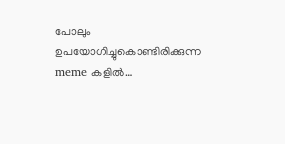പോലും ഉപയോഗിച്ചുകൊണ്ടിരിക്കുന്ന meme കളില്‍…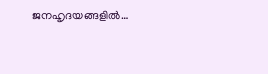ജനഹൃദയങ്ങളില്‍…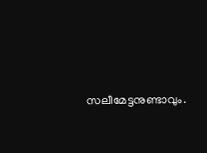സലീമേട്ടനുണ്ടാവും.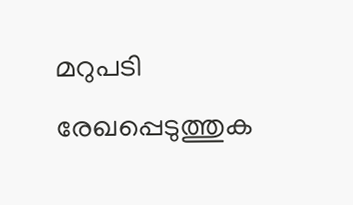മറുപടി രേഖപ്പെടുത്തുക